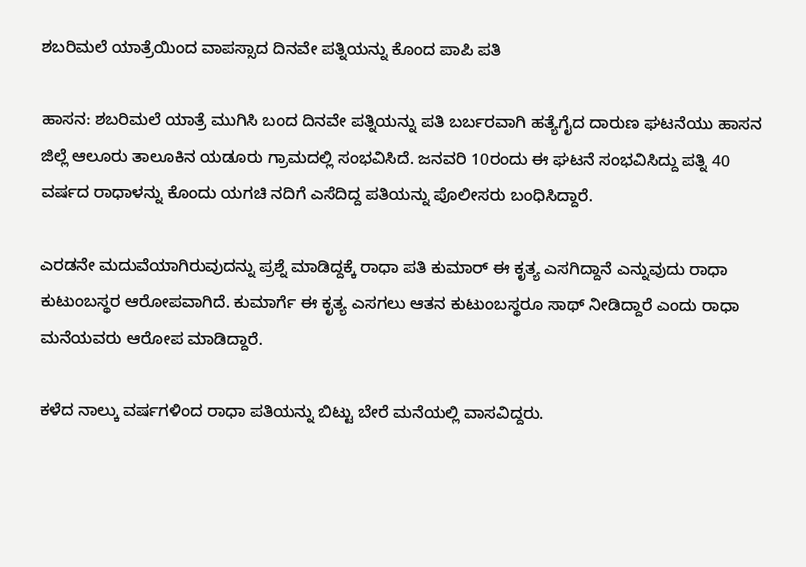ಶಬರಿಮಲೆ ಯಾತ್ರೆಯಿಂದ ವಾಪಸ್ಸಾದ ದಿನವೇ ಪತ್ನಿಯನ್ನು ಕೊಂದ ಪಾಪಿ ಪತಿ

ಹಾಸನ: ಶಬರಿಮಲೆ ಯಾತ್ರೆ ಮುಗಿಸಿ ಬಂದ ದಿನವೇ ಪತ್ನಿಯನ್ನು ಪತಿ ಬರ್ಬರವಾಗಿ ಹತ್ಯೆಗೈದ ದಾರುಣ ಘಟನೆಯು ಹಾಸನ ಜಿಲ್ಲೆ ಆಲೂರು ತಾಲೂಕಿನ ಯಡೂರು ಗ್ರಾಮದಲ್ಲಿ ಸಂಭವಿಸಿದೆ. ಜನವರಿ 10ರಂದು ಈ ಘಟನೆ ಸಂಭವಿಸಿದ್ದು ಪತ್ನಿ 40 ವರ್ಷದ ರಾಧಾಳನ್ನು ಕೊಂದು ಯಗಚಿ ನದಿಗೆ ಎಸೆದಿದ್ದ ಪತಿಯನ್ನು ಪೊಲೀಸರು ಬಂಧಿಸಿದ್ದಾರೆ.

ಎರಡನೇ ಮದುವೆಯಾಗಿರುವುದನ್ನು ಪ್ರಶ್ನೆ ಮಾಡಿದ್ದಕ್ಕೆ ರಾಧಾ ಪತಿ ಕುಮಾರ್ ಈ ಕೃತ್ಯ ಎಸಗಿದ್ದಾನೆ ಎನ್ನುವುದು ರಾಧಾ ಕುಟುಂಬಸ್ಥರ ಆರೋಪವಾಗಿದೆ. ಕುಮಾರ್ಗೆ ಈ ಕೃತ್ಯ ಎಸಗಲು ಆತನ ಕುಟುಂಬಸ್ಥರೂ ಸಾಥ್ ನೀಡಿದ್ದಾರೆ ಎಂದು ರಾಧಾ ಮನೆಯವರು ಆರೋಪ ಮಾಡಿದ್ದಾರೆ.

ಕಳೆದ ನಾಲ್ಕು ವರ್ಷಗಳಿಂದ ರಾಧಾ ಪತಿಯನ್ನು ಬಿಟ್ಟು ಬೇರೆ ಮನೆಯಲ್ಲಿ ವಾಸವಿದ್ದರು.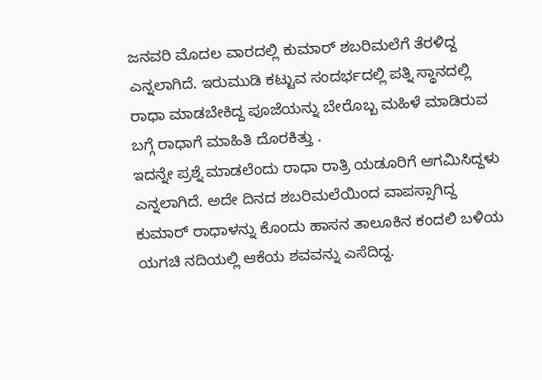ಜನವರಿ ಮೊದಲ ವಾರದಲ್ಲಿ ಕುಮಾರ್ ಶಬರಿಮಲೆಗೆ ತೆರಳಿದ್ದ ಎನ್ನಲಾಗಿದೆ. ಇರುಮುಡಿ ಕಟ್ಟುವ ಸಂದರ್ಭದಲ್ಲಿ ಪತ್ನಿ ಸ್ಥಾನದಲ್ಲಿ ರಾಧಾ ಮಾಡಬೇಕಿದ್ದ ಪೂಜೆಯನ್ನು ಬೇರೊಬ್ಬ ಮಹಿಳೆ ಮಾಡಿರುವ ಬಗ್ಗೆ ರಾಧಾಗೆ ಮಾಹಿತಿ ದೊರಕಿತ್ತು .
ಇದನ್ನೇ ಪ್ರಶ್ನೆ ಮಾಡಲೆಂದು ರಾಧಾ ರಾತ್ರಿ ಯಡೂರಿಗೆ ಆಗಮಿಸಿದ್ದಳು ಎನ್ನಲಾಗಿದೆ. ಅದೇ ದಿನದ ಶಬರಿಮಲೆಯಿಂದ ವಾಪಸ್ಸಾಗಿದ್ದ ಕುಮಾರ್ ರಾಧಾಳನ್ನು ಕೊಂದು ಹಾಸನ ತಾಲೂಕಿನ ಕಂದಲಿ ಬಳಿಯ ಯಗಚಿ ನದಿಯಲ್ಲಿ ಆಕೆಯ ಶವವನ್ನು ಎಸೆದಿದ್ದ.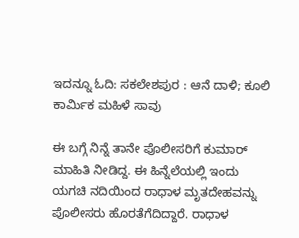ಇದನ್ನೂ ಓದಿ: ಸಕಲೇಶಪುರ : ಆನೆ ದಾಳಿ; ಕೂಲಿ ಕಾರ್ಮಿಕ ಮಹಿಳೆ ಸಾವು

ಈ ಬಗ್ಗೆ ನಿನ್ನೆ ತಾನೇ ಪೊಲೀಸರಿಗೆ ಕುಮಾರ್ ಮಾಹಿತಿ ನೀಡಿದ್ದ. ಈ ಹಿನ್ನೆಲೆಯಲ್ಲಿ ಇಂದು ಯಗಚಿ ನದಿಯಿಂದ ರಾಧಾಳ ಮೃತದೇಹವನ್ನು ಪೊಲೀಸರು ಹೊರತೆಗೆದಿದ್ದಾರೆ. ರಾಧಾಳ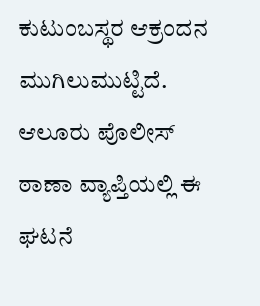ಕುಟುಂಬಸ್ಥರ ಆಕ್ರಂದನ ಮುಗಿಲುಮುಟ್ಟಿದೆ. ಆಲೂರು ಪೊಲೀಸ್ ಠಾಣಾ ವ್ಯಾಪ್ತಿಯಲ್ಲಿ ಈ ಘಟನೆ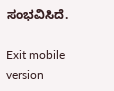ಸಂಭವಿಸಿದೆ.

Exit mobile version